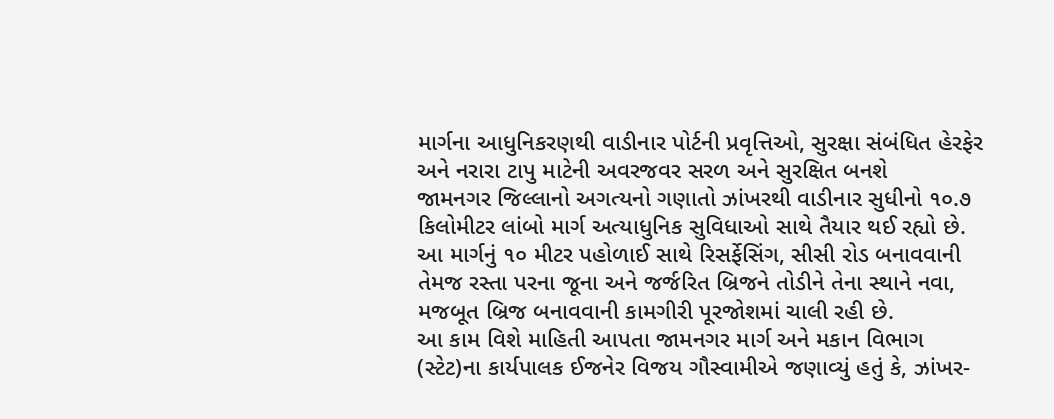માર્ગના આધુનિકરણથી વાડીનાર પોર્ટની પ્રવૃત્તિઓ, સુરક્ષા સંબંધિત હેરફેર અને નરારા ટાપુ માટેની અવરજવર સરળ અને સુરક્ષિત બનશે
જામનગર જિલ્લાનો અગત્યનો ગણાતો ઝાંખરથી વાડીનાર સુધીનો ૧૦.૭ કિલોમીટર લાંબો માર્ગ અત્યાધુનિક સુવિધાઓ સાથે તૈયાર થઈ રહ્યો છે. આ માર્ગનું ૧૦ મીટર પહોળાઈ સાથે રિસર્ફેસિંગ, સીસી રોડ બનાવવાની તેમજ રસ્તા પરના જૂના અને જર્જરિત બ્રિજને તોડીને તેના સ્થાને નવા, મજબૂત બ્રિજ બનાવવાની કામગીરી પૂરજોશમાં ચાલી રહી છે.
આ કામ વિશે માહિતી આપતા જામનગર માર્ગ અને મકાન વિભાગ (સ્ટેટ)ના કાર્યપાલક ઈજનેર વિજય ગૌસ્વામીએ જણાવ્યું હતું કે, ઝાંખર-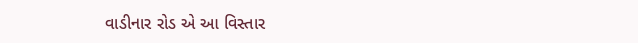વાડીનાર રોડ એ આ વિસ્તાર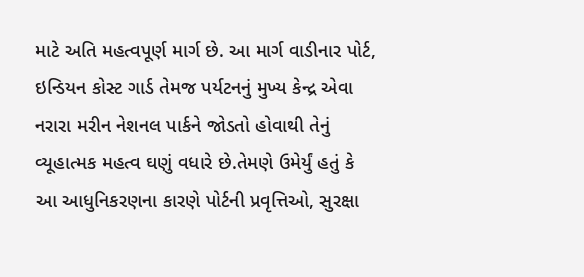માટે અતિ મહત્વપૂર્ણ માર્ગ છે. આ માર્ગ વાડીનાર પોર્ટ, ઇન્ડિયન કોસ્ટ ગાર્ડ તેમજ પર્યટનનું મુખ્ય કેન્દ્ર એવા નરારા મરીન નેશનલ પાર્કને જોડતો હોવાથી તેનું વ્યૂહાત્મક મહત્વ ઘણું વધારે છે.તેમણે ઉમેર્યું હતું કે આ આધુનિકરણના કારણે પોર્ટની પ્રવૃત્તિઓ, સુરક્ષા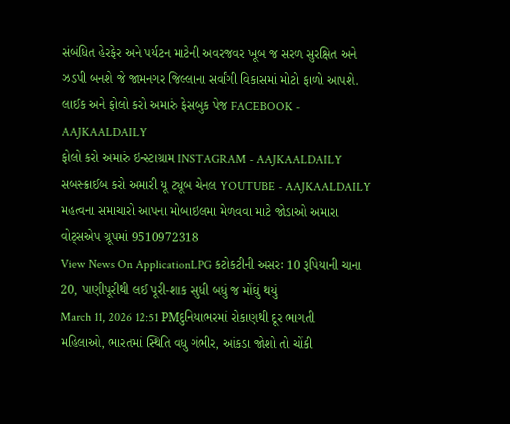સંબંધિત હેરફેર અને પર્યટન માટેની અવરજવર ખૂબ જ સરળ સુરક્ષિત અને ઝડપી બનશે જે જામનગર જિલ્લાના સર્વાંગી વિકાસમાં મોટો ફાળો આપશે.
લાઈક અને ફોલો કરો અમારું ફેસબુક પેજ FACEBOOK - AAJKAALDAILY
ફોલો કરો અમારું ઇન્સ્ટાગ્રામ INSTAGRAM - AAJKAALDAILY
સબસ્ક્રાઈબ કરો અમારી યૂ ટ્યૂબ ચેનલ YOUTUBE - AAJKAALDAILY
મહત્વના સમાચારો આપના મોબાઇલમા મેળવવા માટે જોડાઓ અમારા વોટ્સએપ ગ્રૂપમાં 9510972318
View News On ApplicationLPG કટોકટીની અસરઃ 10 રૂપિયાની ચાના 20, પાણીપૂરીથી લઈ પૂરી-શાક સુધી બધું જ મોંઘું થયું
March 11, 2026 12:51 PMદુનિયાભરમાં રોકાણથી દૂર ભાગતી મહિલાઓ, ભારતમાં સ્થિતિ વધુ ગંભીર, આંકડા જોશો તો ચોંકી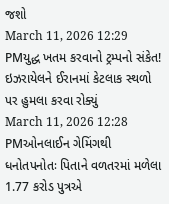જશો
March 11, 2026 12:29 PMયુદ્ધ ખતમ કરવાનો ટ્રમ્પનો સંકેત! ઇઝરાયેલને ઈરાનમાં કેટલાક સ્થળો પર હુમલા કરવા રોક્યું
March 11, 2026 12:28 PMઓનલાઈન ગેમિંગથી ધનોતપનોતઃ પિતાને વળતરમાં મળેલા 1.77 કરોડ પુત્રએ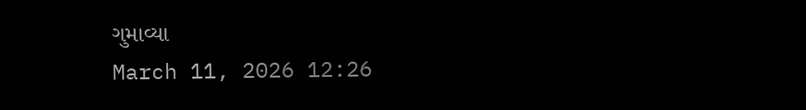ગુમાવ્યા
March 11, 2026 12:26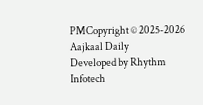PMCopyright © 2025-2026 Aajkaal Daily
Developed by Rhythm Infotech